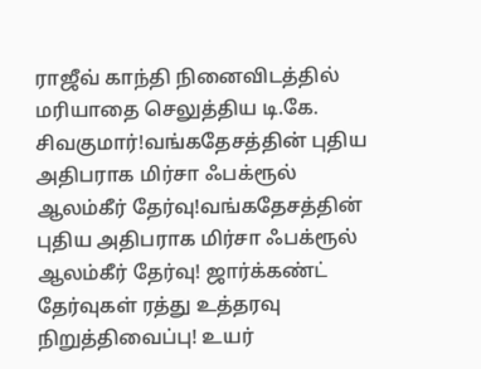ராஜீவ் காந்தி நினைவிடத்தில் மரியாதை செலுத்திய டி.கே. சிவகுமார்!வங்கதேசத்தின் புதிய அதிபராக மிர்சா ஃபக்ரூல் ஆலம்கீர் தேர்வு!வங்கதேசத்தின் புதிய அதிபராக மிர்சா ஃபக்ரூல் ஆலம்கீர் தேர்வு! ஜார்க்கண்ட் தேர்வுகள் ரத்து உத்தரவு நிறுத்திவைப்பு! உயர்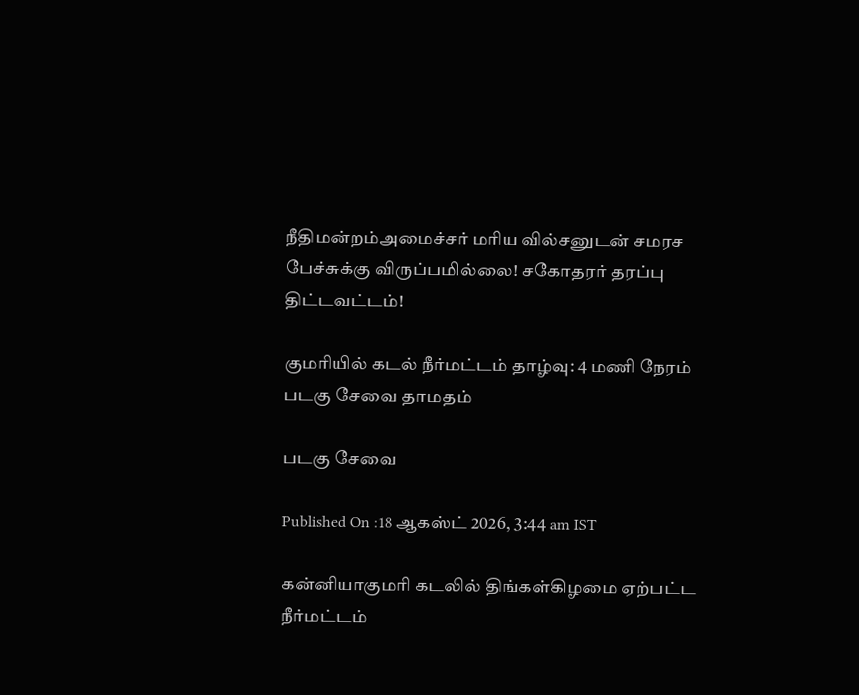நீதிமன்றம்அமைச்சர் மரிய வில்சனுடன் சமரச பேச்சுக்கு விருப்பமில்லை! சகோதரர் தரப்பு திட்டவட்டம்!

குமரியில் கடல் நீர்மட்டம் தாழ்வு: 4 மணி நேரம் படகு சேவை தாமதம்

படகு சேவை

Published On :18 ஆகஸ்ட் 2026, 3:44 am IST

கன்னியாகுமரி கடலில் திங்கள்கிழமை ஏற்பட்ட நீர்மட்டம்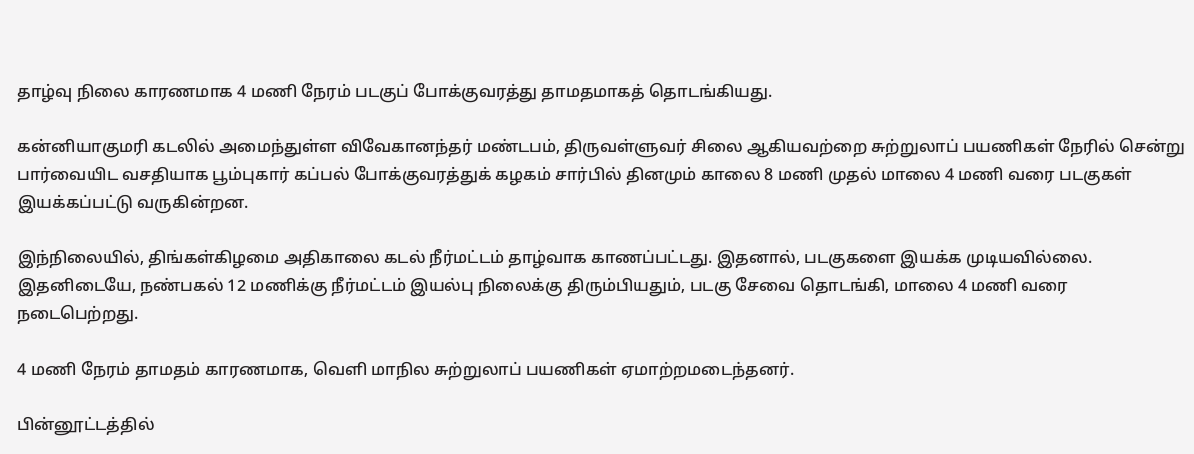தாழ்வு நிலை காரணமாக 4 மணி நேரம் படகுப் போக்குவரத்து தாமதமாகத் தொடங்கியது.

கன்னியாகுமரி கடலில் அமைந்துள்ள விவேகானந்தர் மண்டபம், திருவள்ளுவர் சிலை ஆகியவற்றை சுற்றுலாப் பயணிகள் நேரில் சென்று பார்வையிட வசதியாக பூம்புகார் கப்பல் போக்குவரத்துக் கழகம் சார்பில் தினமும் காலை 8 மணி முதல் மாலை 4 மணி வரை படகுகள் இயக்கப்பட்டு வருகின்றன.

இந்நிலையில், திங்கள்கிழமை அதிகாலை கடல் நீர்மட்டம் தாழ்வாக காணப்பட்டது. இதனால், படகுகளை இயக்க முடியவில்லை. இதனிடையே, நண்பகல் 12 மணிக்கு நீர்மட்டம் இயல்பு நிலைக்கு திரும்பியதும், படகு சேவை தொடங்கி, மாலை 4 மணி வரை நடைபெற்றது.

4 மணி நேரம் தாமதம் காரணமாக, வெளி மாநில சுற்றுலாப் பயணிகள் ஏமாற்றமடைந்தனர்.

பின்னூட்டத்தில்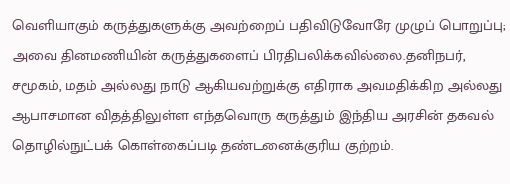வெளியாகும் கருத்துகளுக்கு அவற்றைப் பதிவிடுவோரே முழுப் பொறுப்பு; அவை தினமணியின் கருத்துகளைப் பிரதிபலிக்கவில்லை.தனிநபர், சமூகம், மதம் அல்லது நாடு ஆகியவற்றுக்கு எதிராக அவமதிக்கிற அல்லது ஆபாசமான விதத்திலுள்ள எந்தவொரு கருத்தும் இந்திய அரசின் தகவல் தொழில்நுட்பக் கொள்கைப்படி தண்டனைக்குரிய குற்றம்.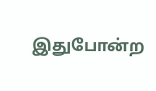இதுபோன்ற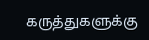கருத்துகளுக்கு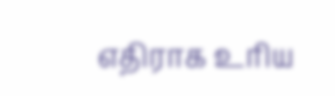எதிராக உரிய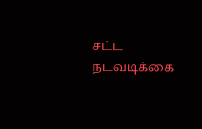சட்ட நடவடிக்கை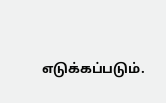எடுக்கப்படும்.